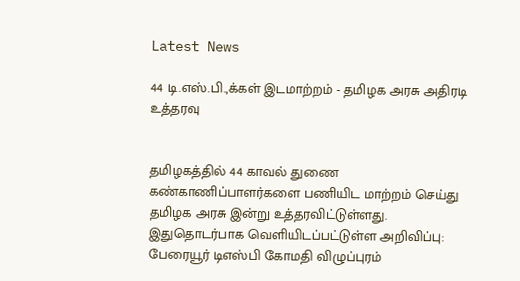Latest News

44 டி.எஸ்.பி.,க்கள் இடமாற்றம் - தமிழக அரசு அதிரடி உத்தரவு


தமிழகத்தில் 44 காவல் துணை கண்காணிப்பாளர்களை பணியிட மாற்றம் செய்து தமிழக அரசு இன்று உத்தரவிட்டுள்ளது. இதுதொடர்பாக வெளியிடப்பட்டுள்ள அறிவிப்பு: பேரையூர் டிஎஸ்பி கோமதி விழுப்புரம்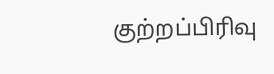குற்றப்பிரிவு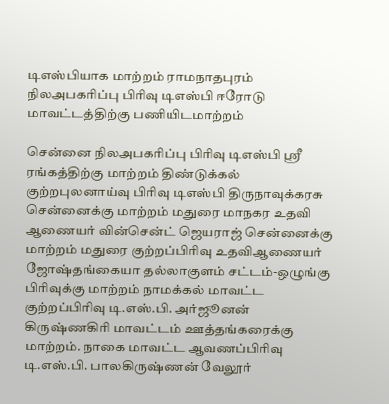டிஎஸ்பியாக மாற்றம் ராமநாதபுரம் நிலஅபகரிப்பு பிரிவு டிஎஸ்பி ஈரோடு மாவட்டத்திற்கு பணியிடமாற்றம்

சென்னை நிலஅபகரிப்பு பிரிவு டிஎஸ்பி ஸ்ரீ ரங்கத்திற்கு மாற்றம் திண்டுக்கல் குற்றபுலனாய்வு பிரிவு டிஎஸ்பி திருநாவுக்கரசு சென்னைக்கு மாற்றம் மதுரை மாநகர உதவி ஆணையர் வின்சென்ட் ஜெயராஜ் சென்னைக்கு மாற்றம் மதுரை குற்றப்பிரிவு உதவிஆணையர் ஜோஷ்தங்கையா தல்லாகுளம் சட்டம்-ஒழுங்கு பிரிவுக்கு மாற்றம் நாமக்கல் மாவட்ட குற்றப்பிரிவு டி.எஸ்.பி. அர்ஜூனன் கிருஷ்ணகிரி மாவட்டம் ஊத்தங்கரைக்கு மாற்றம். நாகை மாவட்ட ஆவணப்பிரிவு டி.எஸ்.பி. பாலகிருஷ்ணன் வேலூர்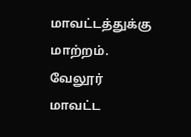மாவட்டத்துக்கு மாற்றம். வேலூர் மாவட்ட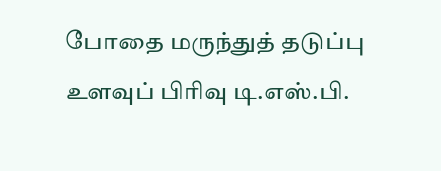போதை மருந்துத் தடுப்பு உளவுப் பிரிவு டி.எஸ்.பி.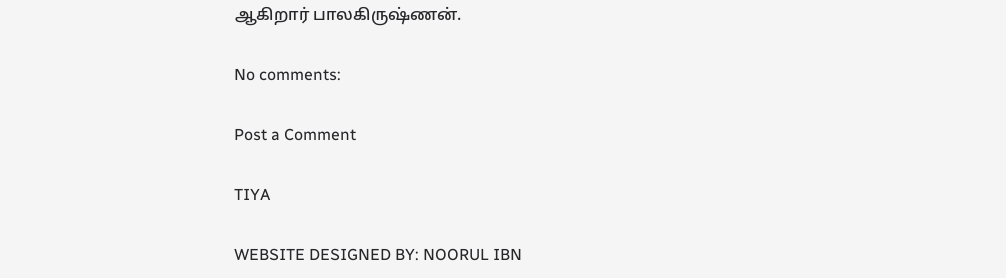ஆகிறார் பாலகிருஷ்ணன்.

No comments:

Post a Comment

TIYA

WEBSITE DESIGNED BY: NOORUL IBN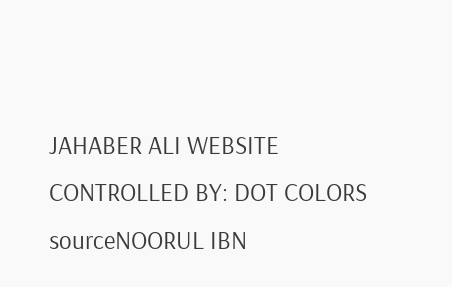JAHABER ALI WEBSITE CONTROLLED BY: DOT COLORS
sourceNOORUL IBN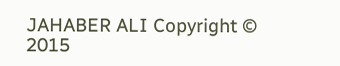JAHABER ALI Copyright © 2015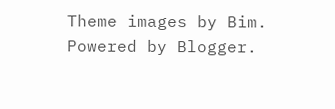Theme images by Bim. Powered by Blogger.